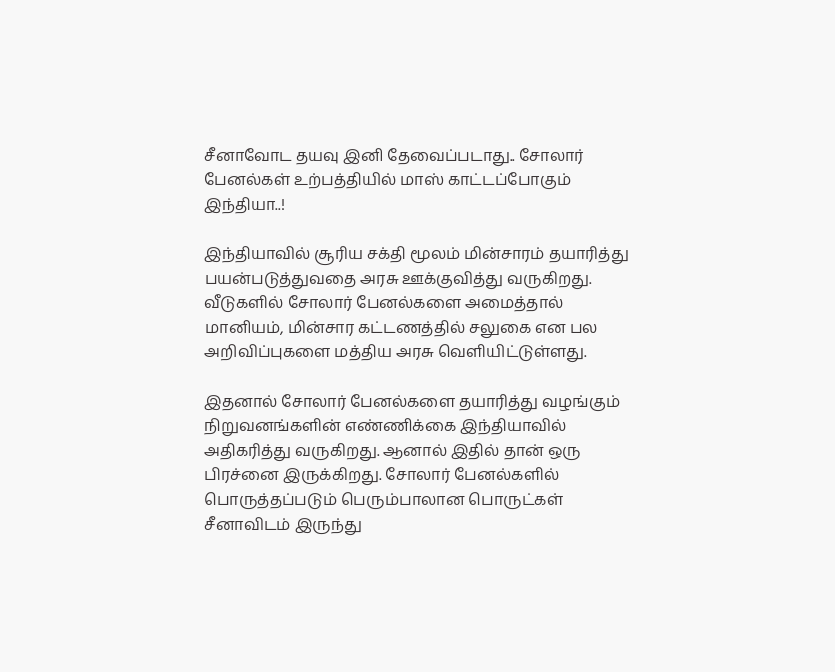சீனாவோட தயவு இனி தேவைப்படாது.. சோலார் பேனல்கள் உற்பத்தியில் மாஸ் காட்டப்போகும் இந்தியா..!

இந்தியாவில் சூரிய சக்தி மூலம் மின்சாரம் தயாரித்து பயன்படுத்துவதை அரசு ஊக்குவித்து வருகிறது. வீடுகளில் சோலார் பேனல்களை அமைத்தால் மானியம், மின்சார கட்டணத்தில் சலுகை என பல அறிவிப்புகளை மத்திய அரசு வெளியிட்டுள்ளது.

இதனால் சோலார் பேனல்களை தயாரித்து வழங்கும் நிறுவனங்களின் எண்ணிக்கை இந்தியாவில் அதிகரித்து வருகிறது. ஆனால் இதில் தான் ஒரு பிரச்னை இருக்கிறது. சோலார் பேனல்களில் பொருத்தப்படும் பெரும்பாலான பொருட்கள் சீனாவிடம் இருந்து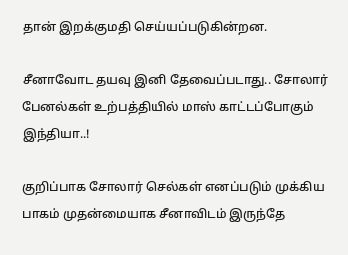தான் இறக்குமதி செய்யப்படுகின்றன.

சீனாவோட தயவு இனி தேவைப்படாது.. சோலார் பேனல்கள் உற்பத்தியில் மாஸ் காட்டப்போகும் இந்தியா..!

குறிப்பாக சோலார் செல்கள் எனப்படும் முக்கிய பாகம் முதன்மையாக சீனாவிடம் இருந்தே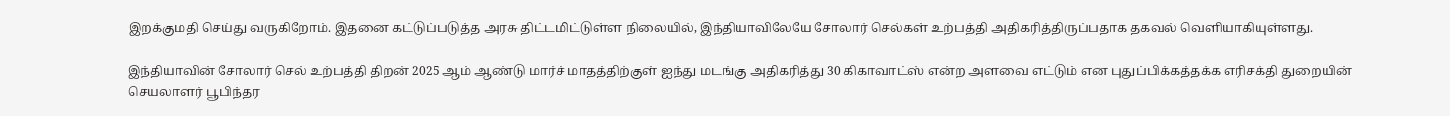இறக்குமதி செய்து வருகிறோம். இதனை கட்டுப்படுத்த அரசு திட்டமிட்டுள்ள நிலையில், இந்தியாவிலேயே சோலார் செல்கள் உற்பத்தி அதிகரித்திருப்பதாக தகவல் வெளியாகியுள்ளது.

இந்தியாவின் சோலார் செல் உற்பத்தி திறன் 2025 ஆம் ஆண்டு மார்ச் மாதத்திற்குள் ஐந்து மடங்கு அதிகரித்து 30 கிகாவாட்ஸ் என்ற அளவை எட்டும் என புதுப்பிக்கத்தக்க எரிசக்தி துறையின் செயலாளர் பூபிந்தர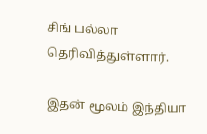சிங் பல்லா தெரிவித்துள்ளார்.

இதன் மூலம் இந்தியா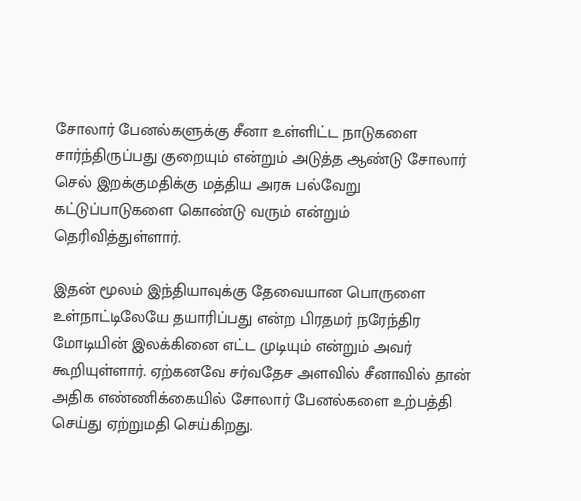சோலார் பேனல்களுக்கு சீனா உள்ளிட்ட நாடுகளை சார்ந்திருப்பது குறையும் என்றும் அடுத்த ஆண்டு சோலார் செல் இறக்குமதிக்கு மத்திய அரசு பல்வேறு கட்டுப்பாடுகளை கொண்டு வரும் என்றும் தெரிவித்துள்ளார்.

இதன் மூலம் இந்தியாவுக்கு தேவையான பொருளை உள்நாட்டிலேயே தயாரிப்பது என்ற பிரதமர் நரேந்திர மோடியின் இலக்கினை எட்ட முடியும் என்றும் அவர் கூறியுள்ளார். ஏற்கனவே சர்வதேச அளவில் சீனாவில் தான் அதிக எண்ணிக்கையில் சோலார் பேனல்களை உற்பத்தி செய்து ஏற்றுமதி செய்கிறது.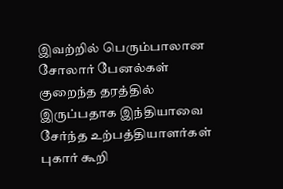இவற்றில் பெரும்பாலான சோலார் பேனல்கள் குறைந்த தரத்தில் இருப்பதாக இந்தியாவை சேர்ந்த உற்பத்தியாளர்கள் புகார் கூறி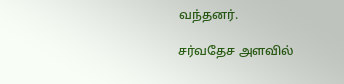வந்தனர்.

சர்வதேச அளவில்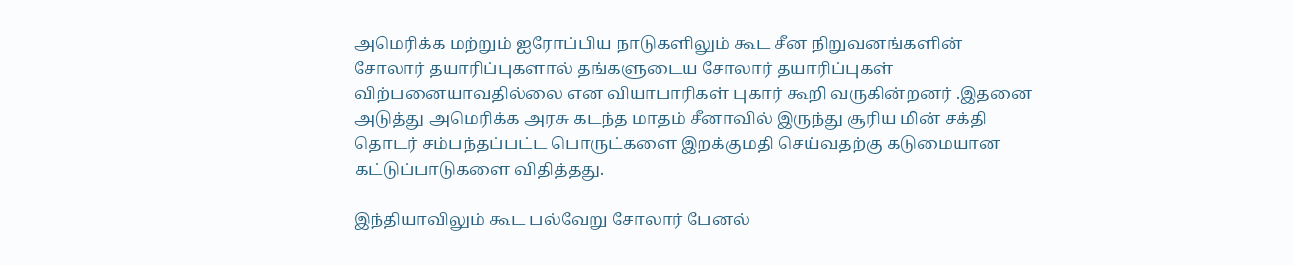அமெரிக்க மற்றும் ஐரோப்பிய நாடுகளிலும் கூட சீன நிறுவனங்களின் சோலார் தயாரிப்புகளால் தங்களுடைய சோலார் தயாரிப்புகள் விற்பனையாவதில்லை என வியாபாரிகள் புகார் கூறி வருகின்றனர் .இதனை அடுத்து அமெரிக்க அரசு கடந்த மாதம் சீனாவில் இருந்து சூரிய மின் சக்தி தொடர் சம்பந்தப்பட்ட பொருட்களை இறக்குமதி செய்வதற்கு கடுமையான கட்டுப்பாடுகளை விதித்தது.

இந்தியாவிலும் கூட பல்வேறு சோலார் பேனல்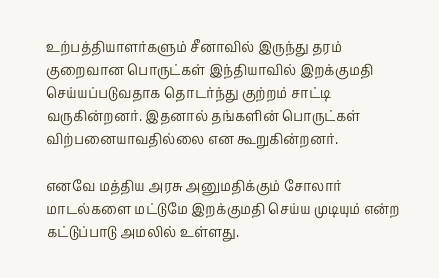உற்பத்தியாளர்களும் சீனாவில் இருந்து தரம் குறைவான பொருட்கள் இந்தியாவில் இறக்குமதி செய்யப்படுவதாக தொடர்ந்து குற்றம் சாட்டி வருகின்றனர். இதனால் தங்களின் பொருட்கள் விற்பனையாவதில்லை என கூறுகின்றனர்.

எனவே மத்திய அரசு அனுமதிக்கும் சோலார் மாடல்களை மட்டுமே இறக்குமதி செய்ய முடியும் என்ற கட்டுப்பாடு அமலில் உள்ளது.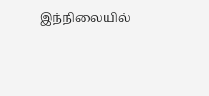இந்நிலையில்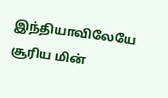இந்தியாவிலேயே சூரிய மின்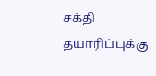சக்தி தயாரிப்புக்கு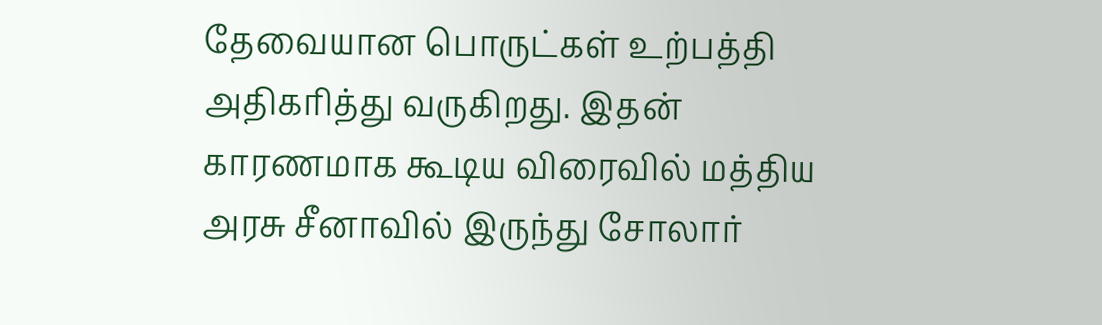தேவையான பொருட்கள் உற்பத்தி அதிகரித்து வருகிறது. இதன் காரணமாக கூடிய விரைவில் மத்திய அரசு சீனாவில் இருந்து சோலார்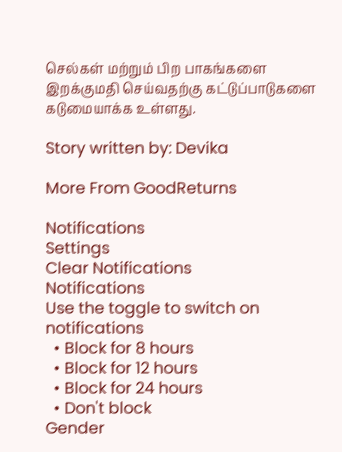செல்கள் மற்றும் பிற பாகங்களை இறக்குமதி செய்வதற்கு கட்டுப்பாடுகளை கடுமையாக்க உள்ளது.

Story written by: Devika

More From GoodReturns

Notifications
Settings
Clear Notifications
Notifications
Use the toggle to switch on notifications
  • Block for 8 hours
  • Block for 12 hours
  • Block for 24 hours
  • Don't block
Gender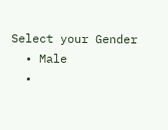Select your Gender
  • Male
  •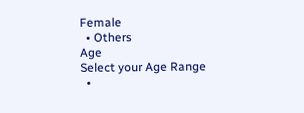Female
  • Others
Age
Select your Age Range
  •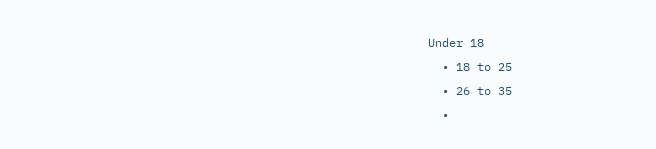Under 18
  • 18 to 25
  • 26 to 35
  •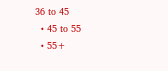36 to 45
  • 45 to 55
  • 55+